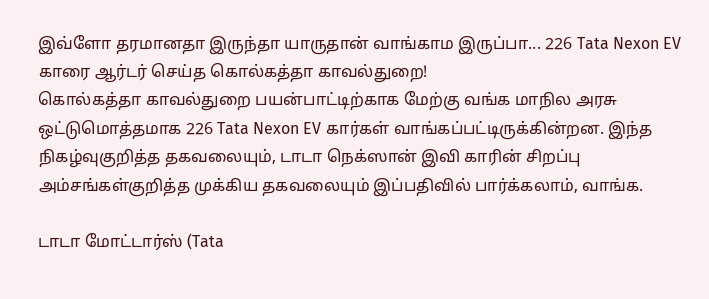இவ்ளோ தரமானதா இருந்தா யாருதான் வாங்காம இருப்பா... 226 Tata Nexon EV காரை ஆர்டர் செய்த கொல்கத்தா காவல்துறை!
கொல்கத்தா காவல்துறை பயன்பாட்டிற்காக மேற்கு வங்க மாநில அரசு ஒட்டுமொத்தமாக 226 Tata Nexon EV கார்கள் வாங்கப்பட்டிருக்கின்றன. இந்த நிகழ்வுகுறித்த தகவலையும், டாடா நெக்ஸான் இவி காரின் சிறப்பு அம்சங்கள்குறித்த முக்கிய தகவலையும் இப்பதிவில் பார்க்கலாம், வாங்க.

டாடா மோட்டார்ஸ் (Tata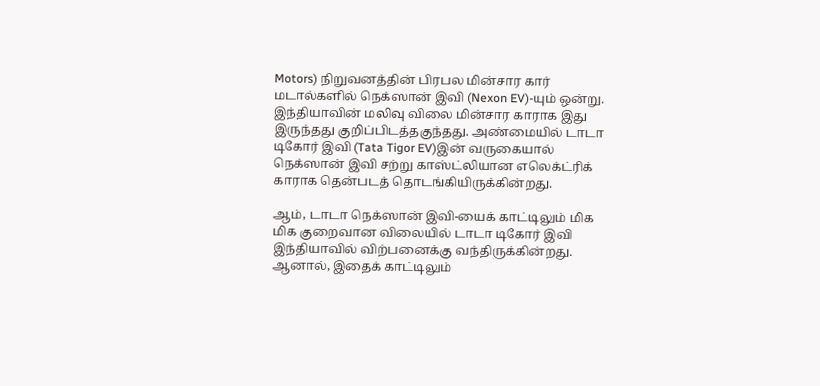Motors) நிறுவனத்தின் பிரபல மின்சார கார் மடால்களில் நெக்ஸான் இவி (Nexon EV)-யும் ஒன்று. இந்தியாவின் மலிவு விலை மின்சார காராக இது இருந்தது குறிப்பிடத்தகுந்தது. அண்மையில் டாடா டிகோர் இவி (Tata Tigor EV)இன் வருகையால் நெக்ஸான் இவி சற்று காஸ்ட்லியான எலெக்ட்ரிக் காராக தென்படத் தொடங்கியிருக்கின்றது.

ஆம், டாடா நெக்ஸான் இவி-யைக் காட்டிலும் மிக மிக குறைவான விலையில் டாடா டிகோர் இவி இந்தியாவில் விற்பனைக்கு வந்திருக்கின்றது. ஆனால், இதைக் காட்டிலும்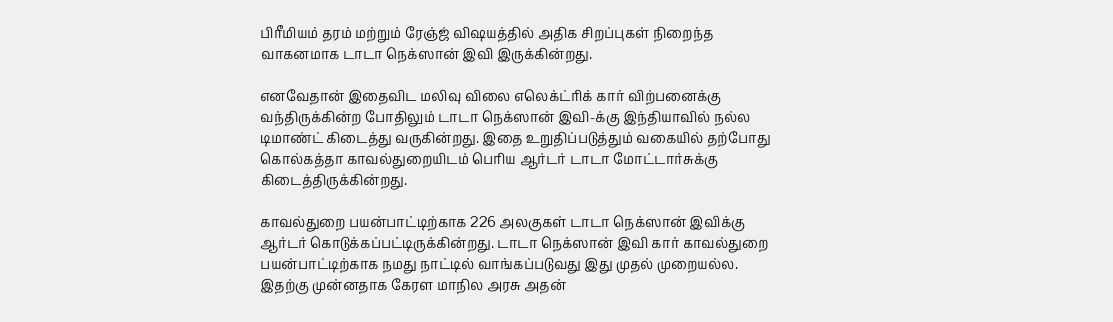பிரீமியம் தரம் மற்றும் ரேஞ்ஜ் விஷயத்தில் அதிக சிறப்புகள் நிறைந்த வாகனமாக டாடா நெக்ஸான் இவி இருக்கின்றது.

எனவேதான் இதைவிட மலிவு விலை எலெக்ட்ரிக் கார் விற்பனைக்கு வந்திருக்கின்ற போதிலும் டாடா நெக்ஸான் இவி-க்கு இந்தியாவில் நல்ல டிமாண்ட் கிடைத்து வருகின்றது. இதை உறுதிப்படுத்தும் வகையில் தற்போது கொல்கத்தா காவல்துறையிடம் பெரிய ஆர்டர் டாடா மோட்டார்சுக்கு கிடைத்திருக்கின்றது.

காவல்துறை பயன்பாட்டிற்காக 226 அலகுகள் டாடா நெக்ஸான் இவிக்கு ஆர்டர் கொடுக்கப்பட்டிருக்கின்றது. டாடா நெக்ஸான் இவி கார் காவல்துறை பயன்பாட்டிற்காக நமது நாட்டில் வாங்கப்படுவது இது முதல் முறையல்ல. இதற்கு முன்னதாக கேரள மாநில அரசு அதன்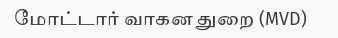மோட்டார் வாகன துறை (MVD)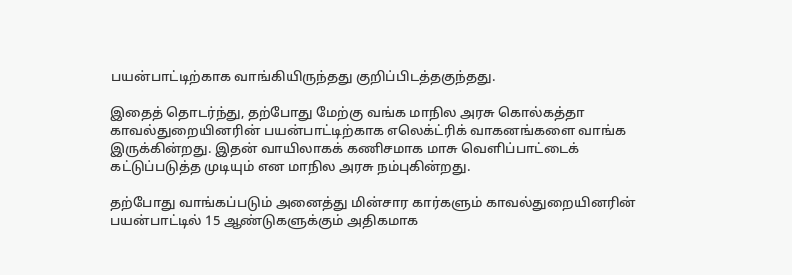பயன்பாட்டிற்காக வாங்கியிருந்தது குறிப்பிடத்தகுந்தது.

இதைத் தொடர்ந்து, தற்போது மேற்கு வங்க மாநில அரசு கொல்கத்தா காவல்துறையினரின் பயன்பாட்டிற்காக எலெக்ட்ரிக் வாகனங்களை வாங்க இருக்கின்றது. இதன் வாயிலாகக் கணிசமாக மாசு வெளிப்பாட்டைக் கட்டுப்படுத்த முடியும் என மாநில அரசு நம்புகின்றது.

தற்போது வாங்கப்படும் அனைத்து மின்சார கார்களும் காவல்துறையினரின் பயன்பாட்டில் 15 ஆண்டுகளுக்கும் அதிகமாக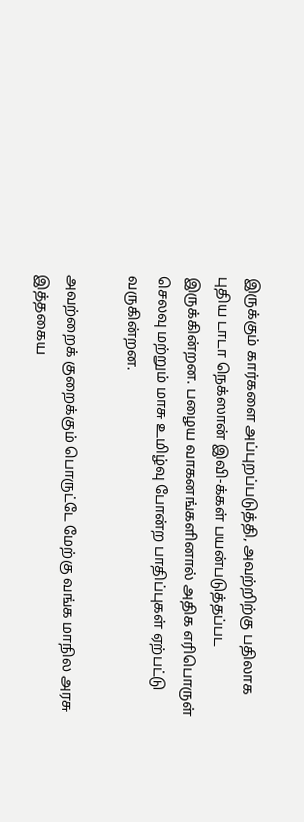இருக்கும் கார்களை அப்புறப்படுத்தி, அவற்றிற்கு பதிலாக புதிய டாடா நெக்ஸான் இவி-க்கள் பயன்படுத்தப்பட இருக்கின்றன. பழைய வாகனங்களினால் அதிக எரிபொருள் செலவு மற்றும் மாசு உமிழ்வு போன்ற பாதிப்புகள் ஏற்பட்டு வருகின்றன.

அவற்றைக் குறைக்கும் பொருட்டே மேற்கு வங்க மாநில அரசு இத்தகைய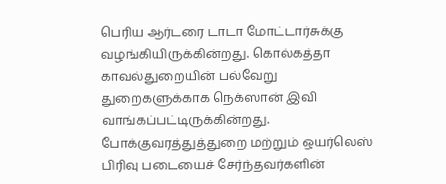பெரிய ஆர்டரை டாடா மோட்டார்சுக்கு வழங்கியிருக்கின்றது. கொல்கத்தா காவல்துறையின் பல்வேறு துறைகளுக்காக நெக்ஸான் இவி வாங்கப்பட்டிருக்கின்றது. போக்குவரத்துத்துறை மற்றும் ஒயர்லெஸ் பிரிவு படையைச் சேர்ந்தவர்களின்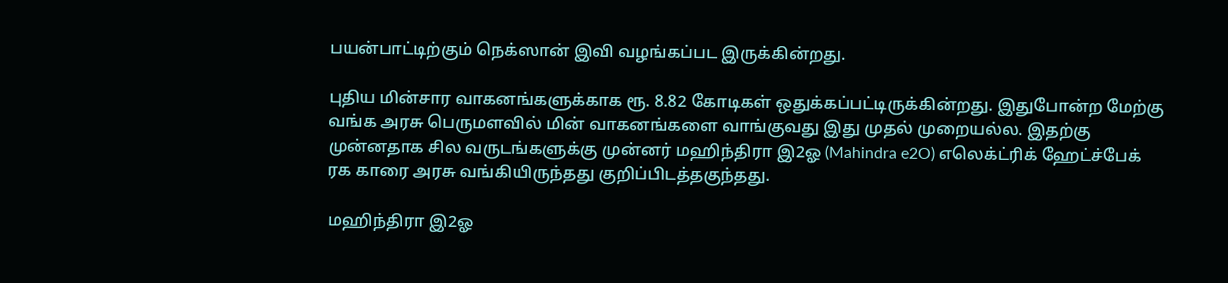பயன்பாட்டிற்கும் நெக்ஸான் இவி வழங்கப்பட இருக்கின்றது.

புதிய மின்சார வாகனங்களுக்காக ரூ. 8.82 கோடிகள் ஒதுக்கப்பட்டிருக்கின்றது. இதுபோன்ற மேற்கு வங்க அரசு பெருமளவில் மின் வாகனங்களை வாங்குவது இது முதல் முறையல்ல. இதற்கு முன்னதாக சில வருடங்களுக்கு முன்னர் மஹிந்திரா இ2ஓ (Mahindra e2O) எலெக்ட்ரிக் ஹேட்ச்பேக் ரக காரை அரசு வங்கியிருந்தது குறிப்பிடத்தகுந்தது.

மஹிந்திரா இ2ஓ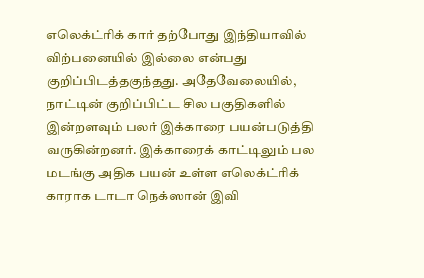எலெக்ட்ரிக் கார் தற்போது இந்தியாவில் விற்பனையில் இல்லை என்பது குறிப்பிடத்தகுந்தது. அதேவேலையில், நாட்டின் குறிப்பிட்ட சில பகுதிகளில் இன்றளவும் பலர் இக்காரை பயன்படுத்தி வருகின்றனர். இக்காரைக் காட்டிலும் பல மடங்கு அதிக பயன் உள்ள எலெக்ட்ரிக் காராக டாடா நெக்ஸான் இவி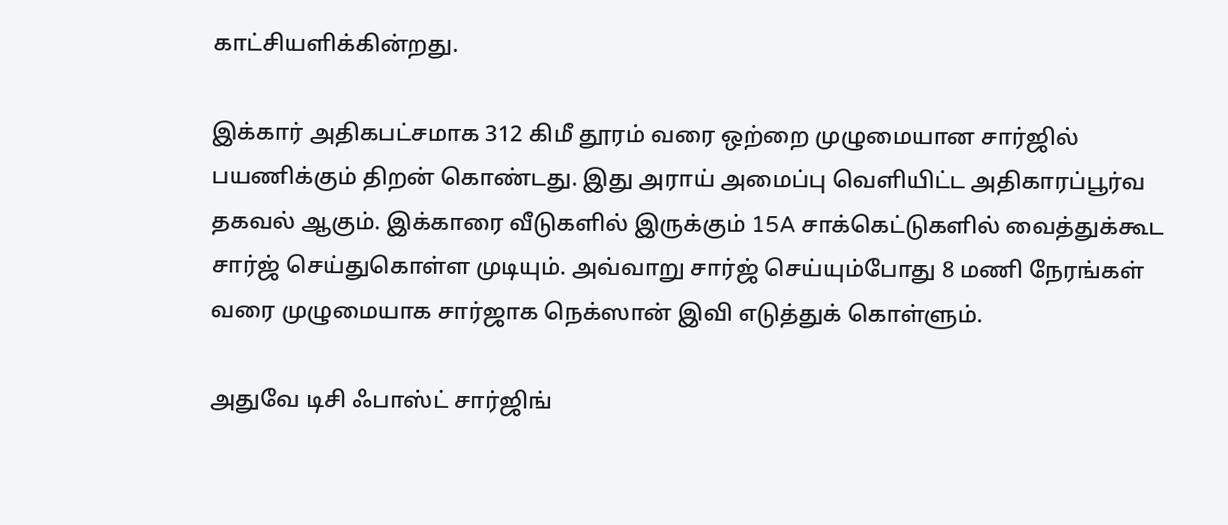காட்சியளிக்கின்றது.

இக்கார் அதிகபட்சமாக 312 கிமீ தூரம் வரை ஒற்றை முழுமையான சார்ஜில் பயணிக்கும் திறன் கொண்டது. இது அராய் அமைப்பு வெளியிட்ட அதிகாரப்பூர்வ தகவல் ஆகும். இக்காரை வீடுகளில் இருக்கும் 15A சாக்கெட்டுகளில் வைத்துக்கூட சார்ஜ் செய்துகொள்ள முடியும். அவ்வாறு சார்ஜ் செய்யும்போது 8 மணி நேரங்கள் வரை முழுமையாக சார்ஜாக நெக்ஸான் இவி எடுத்துக் கொள்ளும்.

அதுவே டிசி ஃபாஸ்ட் சார்ஜிங்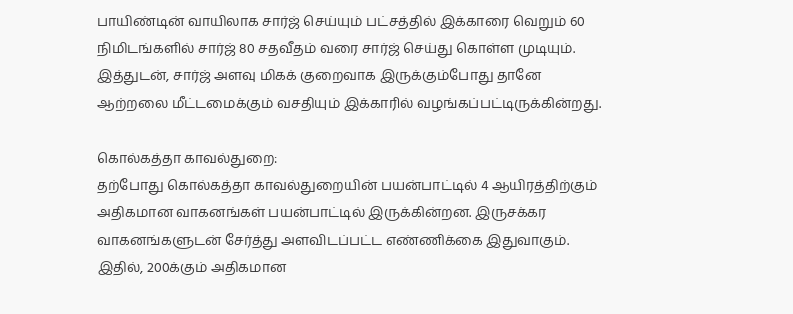பாயிண்டின் வாயிலாக சார்ஜ் செய்யும் பட்சத்தில் இக்காரை வெறும் 60 நிமிடங்களில் சார்ஜ் 80 சதவீதம் வரை சார்ஜ் செய்து கொள்ள முடியும். இத்துடன், சார்ஜ் அளவு மிகக் குறைவாக இருக்கும்போது தானே ஆற்றலை மீட்டமைக்கும் வசதியும் இக்காரில் வழங்கப்பட்டிருக்கின்றது.

கொல்கத்தா காவல்துறை:
தற்போது கொல்கத்தா காவல்துறையின் பயன்பாட்டில் 4 ஆயிரத்திற்கும் அதிகமான வாகனங்கள் பயன்பாட்டில் இருக்கின்றன. இருசக்கர வாகனங்களுடன் சேர்த்து அளவிடப்பட்ட எண்ணிக்கை இதுவாகும். இதில், 200க்கும் அதிகமான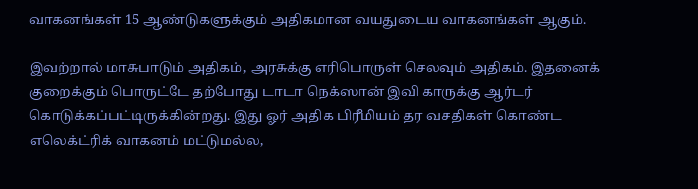வாகனங்கள் 15 ஆண்டுகளுக்கும் அதிகமான வயதுடைய வாகனங்கள் ஆகும்.

இவற்றால் மாசுபாடும் அதிகம், அரசுக்கு எரிபொருள் செலவும் அதிகம். இதனைக் குறைக்கும் பொருட்டே தற்போது டாடா நெக்ஸான் இவி காருக்கு ஆர்டர் கொடுக்கப்பட்டிருக்கின்றது. இது ஓர் அதிக பிரீமியம் தர வசதிகள் கொண்ட எலெக்ட்ரிக் வாகனம் மட்டுமல்ல,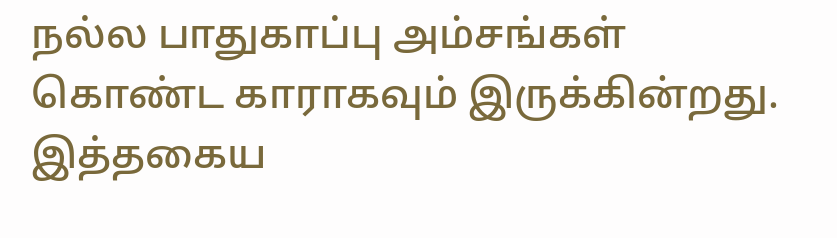நல்ல பாதுகாப்பு அம்சங்கள் கொண்ட காராகவும் இருக்கின்றது. இத்தகைய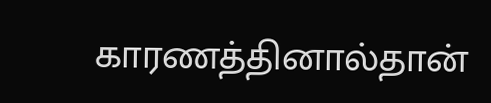காரணத்தினால்தான்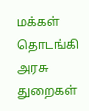மக்கள் தொடங்கி அரசு துறைகள்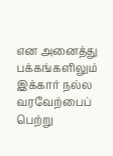என அனைத்து பக்கங்களிலும் இக்கார் நல்ல வரவேற்பைப் பெற்று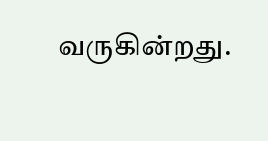வருகின்றது.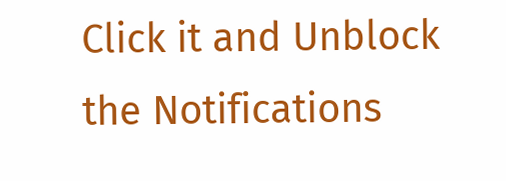Click it and Unblock the Notifications